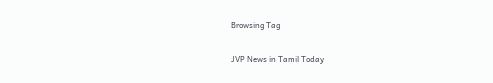Browsing Tag

JVP News in Tamil Today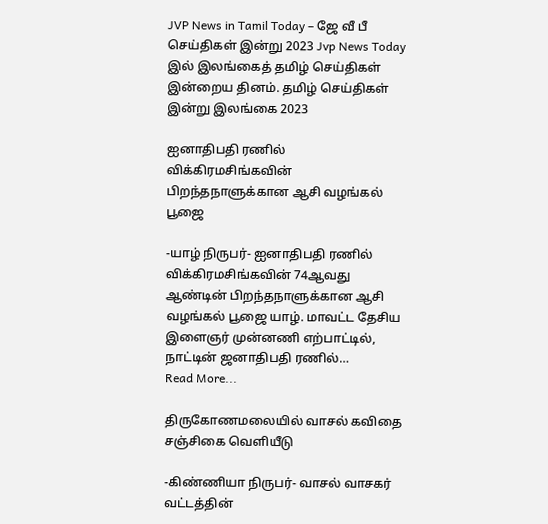JVP News in Tamil Today – ஜே வீ பீ செய்திகள் இன்று 2023 Jvp News Today இல் இலங்கைத் தமிழ் செய்திகள் இன்றைய தினம். தமிழ் செய்திகள் இன்று இலங்கை 2023

ஐனாதிபதி ரணில் விக்கிரமசிங்கவின் பிறந்தநாளுக்கான ஆசி வழங்கல் பூஜை

-யாழ் நிருபர்- ஐனாதிபதி ரணில் விக்கிரமசிங்கவின் 74ஆவது ஆண்டின் பிறந்தநாளுக்கான ஆசி வழங்கல் பூஜை யாழ். மாவட்ட தேசிய இளைஞர் முன்னணி எற்பாட்டில், நாட்டின் ஜனாதிபதி ரணில்…
Read More...

திருகோணமலையில் வாசல் கவிதை சஞ்சிகை வெளியீடு

-கிண்ணியா நிருபர்- வாசல் வாசகர் வட்டத்தின்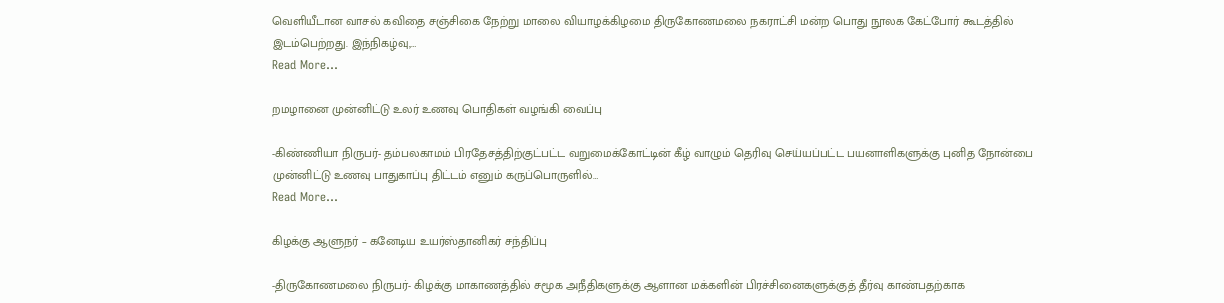வெளியீடான வாசல் கவிதை சஞ்சிகை நேற்று மாலை வியாழக்கிழமை திருகோணமலை நகராட்சி மன்ற பொது நூலக கேட்போர் கூடத்தில் இடம்பெற்றது. இந்நிகழ்வு,…
Read More...

றமழானை முன்னிட்டு உலர் உணவு பொதிகள் வழங்கி வைப்பு

-கிண்ணியா நிருபர்- தம்பலகாமம் பிரதேசத்திற்குட்பட்ட வறுமைக்கோட்டின் கீழ் வாழும் தெரிவு செய்யப்பட்ட பயனாளிகளுக்கு புனித நோன்பை முன்னிட்டு உணவு பாதுகாப்பு திட்டம் எனும் கருப்பொருளில்…
Read More...

கிழக்கு ஆளுநர் – கனேடிய உயர்ஸ்தானிகர் சந்திப்பு

-திருகோணமலை நிருபர்- கிழக்கு மாகாணத்தில் சமூக அநீதிகளுக்கு ஆளான மக்களின் பிரச்சினைகளுக்குத் தீர்வு காண்பதற்காக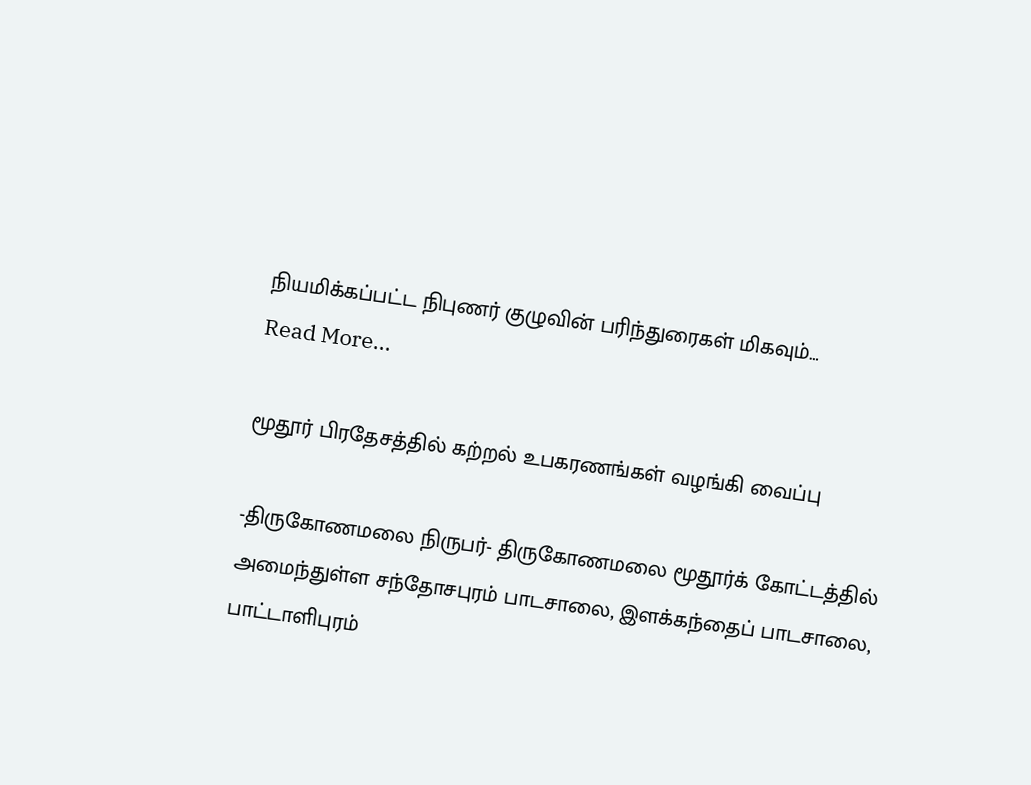நியமிக்கப்பட்ட நிபுணர் குழுவின் பரிந்துரைகள் மிகவும்…
Read More...

மூதூர் பிரதேசத்தில் கற்றல் உபகரணங்கள் வழங்கி வைப்பு

-திருகோணமலை நிருபர்- திருகோணமலை மூதூர்க் கோட்டத்தில் அமைந்துள்ள சந்தோசபுரம் பாடசாலை, இளக்கந்தைப் பாடசாலை, பாட்டாளிபுரம்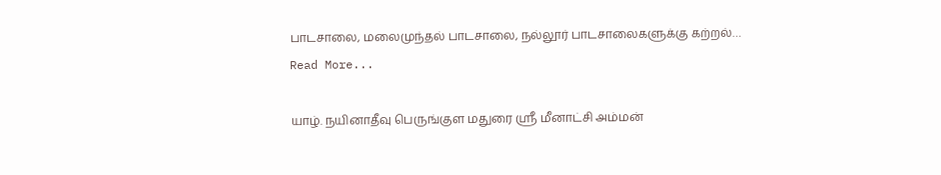பாடசாலை, மலைமுந்தல் பாடசாலை, நல்லூர் பாடசாலைகளுக்கு கற்றல்…
Read More...

யாழ். நயினாதீவு பெருங்குள மதுரை ஸ்ரீ மீனாட்சி அம்மன்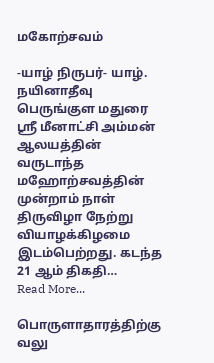மகோற்சவம்

-யாழ் நிருபர்- யாழ். நயினாதீவு பெருங்குள மதுரை ஸ்ரீ மீனாட்சி அம்மன் ஆலயத்தின் வருடாந்த மஹோற்சவத்தின் முன்றாம் நாள் திருவிழா நேற்று வியாழக்கிழமை இடம்பெற்றது. கடந்த 21 ஆம் திகதி…
Read More...

பொருளாதாரத்திற்கு வலு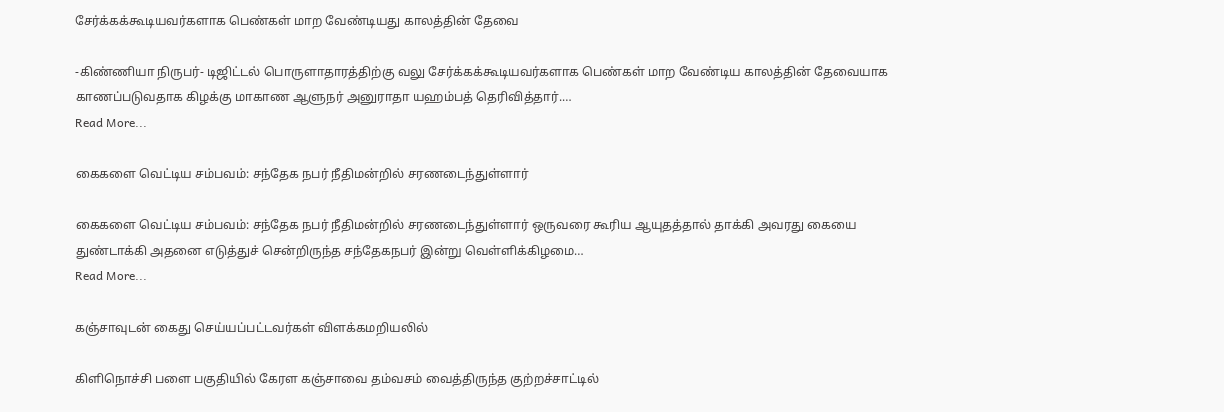சேர்க்கக்கூடியவர்களாக பெண்கள் மாற வேண்டியது காலத்தின் தேவை

-கிண்ணியா நிருபர்- டிஜிட்டல் பொருளாதாரத்திற்கு வலு சேர்க்கக்கூடியவர்களாக பெண்கள் மாற வேண்டிய காலத்தின் தேவையாக காணப்படுவதாக கிழக்கு மாகாண ஆளுநர் அனுராதா யஹம்பத் தெரிவித்தார்.…
Read More...

கைகளை வெட்டிய சம்பவம்: சந்தேக நபர் நீதிமன்றில் சரணடைந்துள்ளார்

கைகளை வெட்டிய சம்பவம்: சந்தேக நபர் நீதிமன்றில் சரணடைந்துள்ளார் ஒருவரை கூரிய ஆயுதத்தால் தாக்கி அவரது கையை துண்டாக்கி அதனை எடுத்துச் சென்றிருந்த சந்தேகநபர் இன்று வெள்ளிக்கிழமை…
Read More...

கஞ்சாவுடன் கைது செய்யப்பட்டவர்கள் விளக்கமறியலில்

கிளிநொச்சி பளை பகுதியில் கேரள கஞ்சாவை தம்வசம் வைத்திருந்த குற்றச்சாட்டில்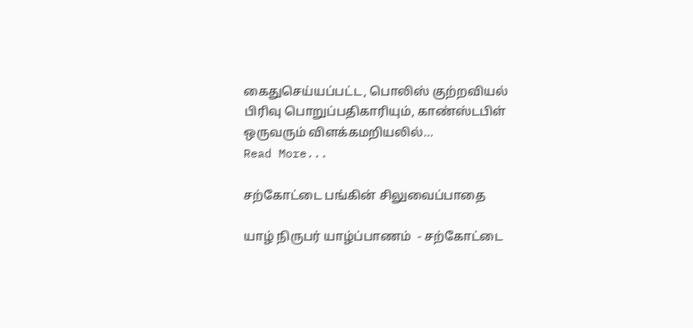கைதுசெய்யப்பட்ட, பொலிஸ் குற்றவியல் பிரிவு பொறுப்பதிகாரியும், காண்ஸ்டபிள் ஒருவரும் விளக்கமறியலில்…
Read More...

சற்கோட்டை பங்கின் சிலுவைப்பாதை

யாழ் நிருபர் யாழ்ப்பாணம்  - சற்கோட்டை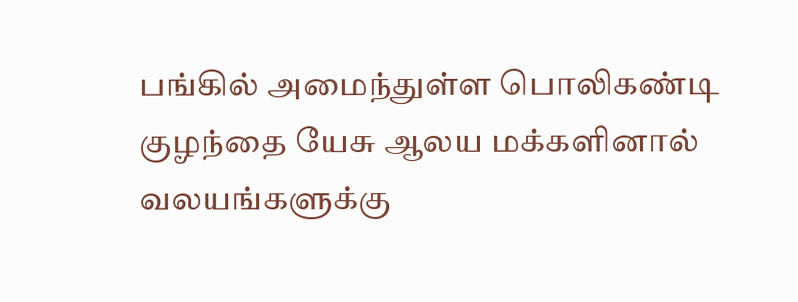பங்கில் அமைந்துள்ள பொலிகண்டி குழந்தை யேசு ஆலய மக்களினால் வலயங்களுக்கு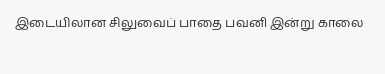இடையிலான சிலுவைப் பாதை பவனி இன்று காலை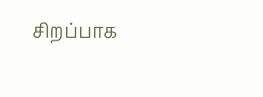சிறப்பாக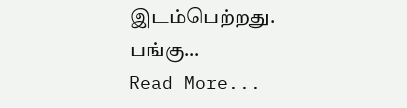இடம்பெற்றது. பங்கு…
Read More...